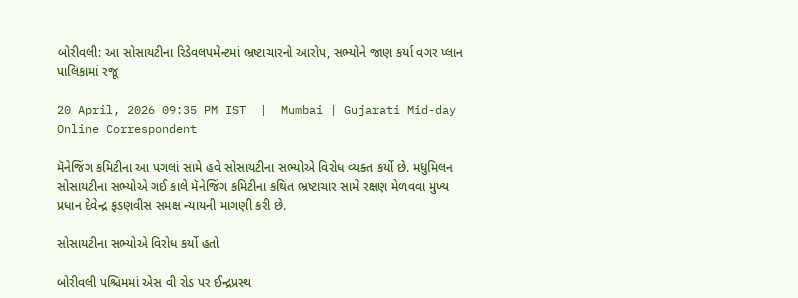બોરીવલી: આ સોસાયટીના રિડેવલપમેન્ટમાં ભ્રષ્ટાચારનો આરોપ, સભ્યોને જાણ કર્યા વગર પ્લાન પાલિકામાં રજૂ

20 April, 2026 09:35 PM IST  |  Mumbai | Gujarati Mid-day Online Correspondent

મૅનેજિંગ કમિટીના આ પગલાં સામે હવે સોસાયટીના સભ્યોએ વિરોધ વ્યક્ત કર્યો છે. મધુમિલન સોસાયટીના સભ્યોએ ગઈ કાલે મૅનેજિંગ કમિટીના કથિત ભ્રષ્ટાચાર સામે રક્ષણ મેળવવા મુખ્ય પ્રધાન દેવેન્દ્ર ફડણવીસ સમક્ષ ન્યાયની માગણી કરી છે.

સોસાયટીના સભ્યોએ વિરોધ કર્યો હતો

બોરીવલી પશ્ચિમમાં એસ વી રોડ પર ઈન્દ્રપ્રસ્થ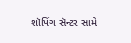શૉપિંગ સૅન્ટર સામે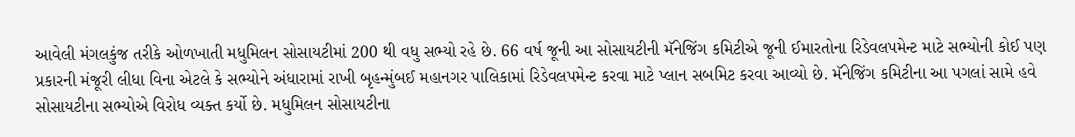આવેલી મંગલકુંજ તરીકે ઓળખાતી મધુમિલન સોસાયટીમાં 200 થી વધુ સભ્યો રહે છે. 66 વર્ષ જૂની આ સોસાયટીની મૅનેજિંગ કમિટીએ જૂની ઈમારતોના રિડેવલપમેન્ટ માટે સભ્યોની કોઈ પણ પ્રકારની મંજૂરી લીધા વિના એટલે કે સભ્યોને અંધારામાં રાખી બૃહન્મુંબઈ મહાનગર પાલિકામાં રિડેવલપમેન્ટ કરવા માટે પ્લાન સબમિટ કરવા આવ્યો છે. મૅનેજિંગ કમિટીના આ પગલાં સામે હવે સોસાયટીના સભ્યોએ વિરોધ વ્યક્ત કર્યો છે. મધુમિલન સોસાયટીના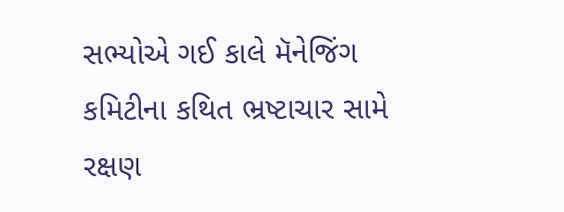સભ્યોએ ગઈ કાલે મૅનેજિંગ કમિટીના કથિત ભ્રષ્ટાચાર સામે રક્ષણ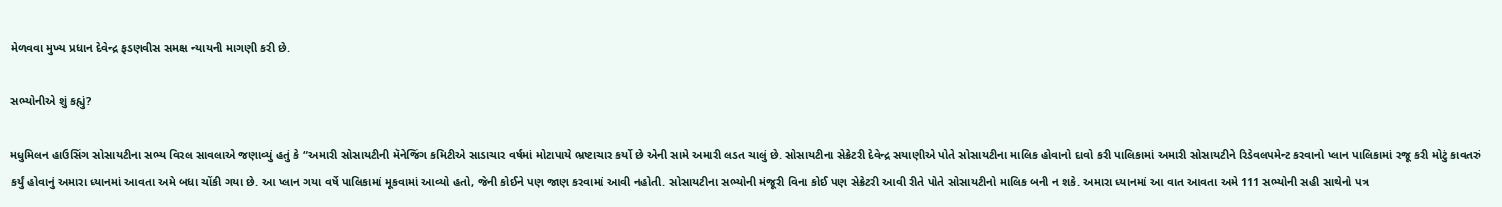મેળવવા મુખ્ય પ્રધાન દેવેન્દ્ર ફડણવીસ સમક્ષ ન્યાયની માગણી કરી છે.

સભ્યોનીએ શું કહ્યું?

મધુમિલન હાઉસિંગ સોસાયટીના સભ્ય વિરલ સાવલાએ જણાવ્યું હતું કે “અમારી સોસાયટીની મૅનેજિંગ કમિટીએ સાડાચાર વર્ષમાં મોટાપાયે ભ્રષ્ટાચાર કર્યો છે એની સામે અમારી લડત ચાલું છે. સોસાયટીના સેક્રેટરી દેવેન્દ્ર સયાણીએ પોતે સોસાયટીના માલિક હોવાનો દાવો કરી પાલિકામાં અમારી સોસાયટીને રિડેવલપમેન્ટ કરવાનો પ્લાન પાલિકામાં રજૂ કરી મોટું કાવતરું કર્યું હોવાનું અમારા ધ્યાનમાં આવતા અમે બધા ચોંકી ગયા છે. આ પ્લાન ગયા વર્ષે પાલિકામાં મૂકવામાં આવ્યો હતો, જેની કોઈને પણ જાણ કરવામાં આવી નહોતી. સોસાયટીના સભ્યોની મંજૂરી વિના કોઈ પણ સેક્રેટરી આવી રીતે પોતે સોસાયટીનો માલિક બની ન શકે. અમારા ધ્યાનમાં આ વાત આવતા અમે 111 સભ્યોની સહી સાથેનો પત્ર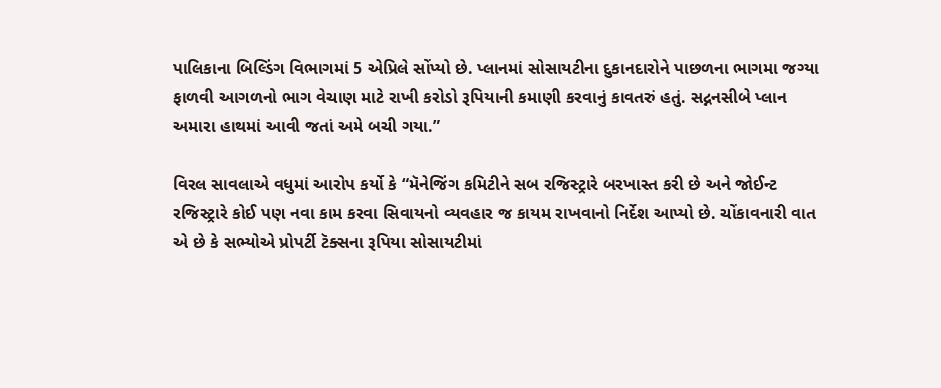પાલિકાના બિલ્ડિંગ વિભાગમાં 5 એપ્રિલે સોંપ્યો છે. પ્લાનમાં સોસાયટીના દુકાનદારોને પાછળના ભાગમા જગ્યા ફાળવી આગળનો ભાગ વેચાણ માટે રાખી કરોડો રૂપિયાની કમાણી કરવાનું કાવતરું હતું. સદ્નનસીબે પ્લાન અમારા હાથમાં આવી જતાં અમે બચી ગયા.”

વિરલ સાવલાએ વધુમાં આરોપ કર્યો કે “મૅનેજિંગ કમિટીને સબ રજિસ્ટ્રારે બરખાસ્ત કરી છે અને જોઈન્ટ રજિસ્ટ્રારે કોઈ પણ નવા કામ કરવા સિવાયનો વ્યવહાર જ કાયમ રાખવાનો નિર્દેશ આપ્યો છે. ચોંકાવનારી વાત એ છે કે સભ્યોએ પ્રોપર્ટી ટૅક્સના રૂપિયા સોસાયટીમાં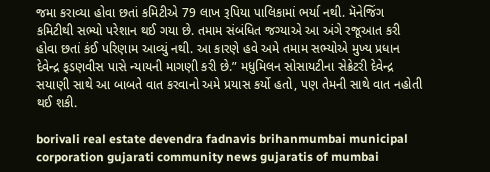જમા કરાવ્યા હોવા છતાં કમિટીએ 79 લાખ રૂપિયા પાલિકામાં ભર્યા નથી. મૅનેજિંગ કમિટીથી સભ્યો પરેશાન થઈ ગયા છે. તમામ સંબંધિત જગ્યાએ આ અંગે રજૂઆત કરી હોવા છતાં કંઈ પરિણામ આવ્યું નથી. આ કારણે હવે અમે તમામ સભ્યોએ મુખ્ય પ્રધાન દેવેન્દ્ર ફડણવીસ પાસે ન્યાયની માગણી કરી છે.” મધુમિલન સોસાયટીના સેક્રેટરી દેવેન્દ્ર સયાણી સાથે આ બાબતે વાત કરવાનો અમે પ્રયાસ કર્યો હતો, પણ તેમની સાથે વાત નહોતી થઈ શકી.

borivali real estate devendra fadnavis brihanmumbai municipal corporation gujarati community news gujaratis of mumbai